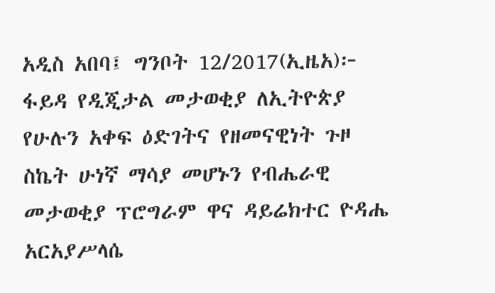አዲስ አበባ፤ ግንቦት 12/2017(ኢዜአ)፦ ፋይዳ የዲጂታል መታወቂያ ለኢትዮጵያ የሁሉን አቀፍ ዕድገትና የዘመናዊነት ጉዞ ስኬት ሁነኛ ማሳያ መሆኑን የብሔራዊ መታወቂያ ፕሮግራም ዋና ዳይሬክተር ዮዳሔ አርአያሥላሴ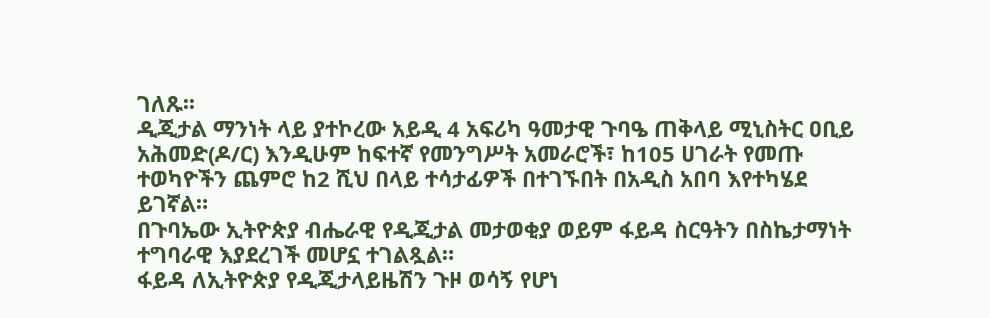ገለጹ፡፡
ዲጂታል ማንነት ላይ ያተኮረው አይዲ 4 አፍሪካ ዓመታዊ ጉባዔ ጠቅላይ ሚኒስትር ዐቢይ አሕመድ(ዶ/ር) እንዲሁም ከፍተኛ የመንግሥት አመራሮች፣ ከ105 ሀገራት የመጡ ተወካዮችን ጨምሮ ከ2 ሺህ በላይ ተሳታፊዎች በተገኙበት በአዲስ አበባ እየተካሄደ ይገኛል።
በጉባኤው ኢትዮጵያ ብሔራዊ የዲጂታል መታወቂያ ወይም ፋይዳ ስርዓትን በስኬታማነት ተግባራዊ እያደረገች መሆኗ ተገልጿል።
ፋይዳ ለኢትዮጵያ የዲጂታላይዜሽን ጉዞ ወሳኝ የሆነ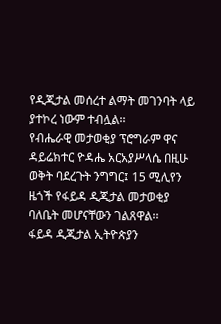የዲጂታል መሰረተ ልማት መገንባት ላይ ያተኮረ ነውም ተብሏል፡፡
የብሔራዊ መታወቂያ ፕሮግራም ዋና ዳይሬክተር ዮዳሔ አርአያሥላሴ በዚሁ ወቅት ባደረጉት ንግግር፤ 15 ሚሊየን ዜጎች የፋይዳ ዲጂታል መታወቂያ ባለቤት መሆናቸውን ገልጸዋል፡፡
ፋይዳ ዲጂታል ኢትዮጵያን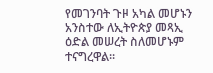የመገንባት ጉዞ አካል መሆኑን አንስተው ለኢትዮጵያ መጻኢ ዕድል መሠረት ስለመሆኑም ተናግረዋል፡፡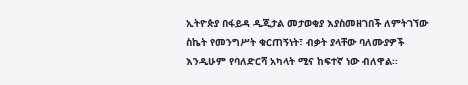ኢትዮጵያ በፋይዳ ዲጂታል መታወቂያ እያስመዘገበች ለምትገኘው ስኬት የመንግሥት ቁርጠኝነት፣ ብቃት ያላቸው ባለሙያዎች እንዲሁም የባለድርሻ አካላት ሚና ከፍተኛ ነው ብለዋል፡፡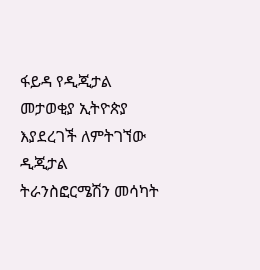ፋይዳ የዲጂታል መታወቂያ ኢትዮጵያ እያደረገች ለምትገኘው ዲጂታል ትራንስፎርሜሽን መሳካት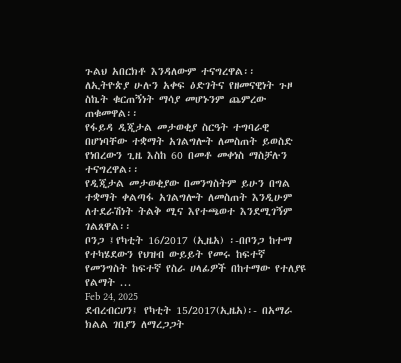ጉልህ አበርክቶ እንዳለውም ተናግረዋል፡፡
ለኢትዮጵያ ሁሉን አቀፍ ዕድገትና የዘመናዊነት ጉዞ ስኬት ቁርጠኝነት ማሳያ መሆኑንም ጨምረው ጠቁመዋል፡፡
የፋይዳ ዲጂታል መታወቂያ ስርዓት ተግባራዊ በሆነባቸው ተቋማት አገልግሎት ለመስጠት ይወስድ የነበረውን ጊዜ እስከ 60 በመቶ መቀነስ ማስቻሉን ተናግረዋል፡፡
የዲጂታል መታወቂያው በመንግስትም ይሁን በግል ተቋማት ቀልጣፋ አገልግሎት ለመስጠት እንዲሁም ለተደራሽነት ትልቅ ሚና እየተጫወተ እንደሚገኝም ገልጸዋል፡፡
ቦንጋ ፤የካቲት 16/2017 (ኢዜአ) ፡-በቦንጋ ከተማ የተካሄደውን የህዝብ ውይይት የመሩ ከፍተኛ የመንግስት ከፍተኛ የስራ ሀላፊዎች በከተማው የተለያዩ የልማት ...
Feb 24, 2025
ደብረብርሀን፤ የካቲት 15/2017(ኢዜአ)፡- በአማራ ክልል ገበያን ለማረጋጋት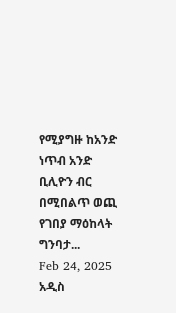የሚያግዙ ከአንድ ነጥብ አንድ ቢሊዮን ብር በሚበልጥ ወጪ የገበያ ማዕከላት ግንባታ...
Feb 24, 2025
አዲስ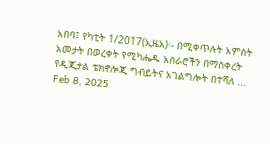አበባ፤ የካቲት 1/2017(ኢዜአ)፡- በሚቀጥሉት አምስት አመታት በወረቀት የሚካሔዱ አሰራሮችን በማስቀረት የዲጂታል ቴክኖሎጂ ግብይትና አገልግሎት በተሻለ ...
Feb 8, 2025